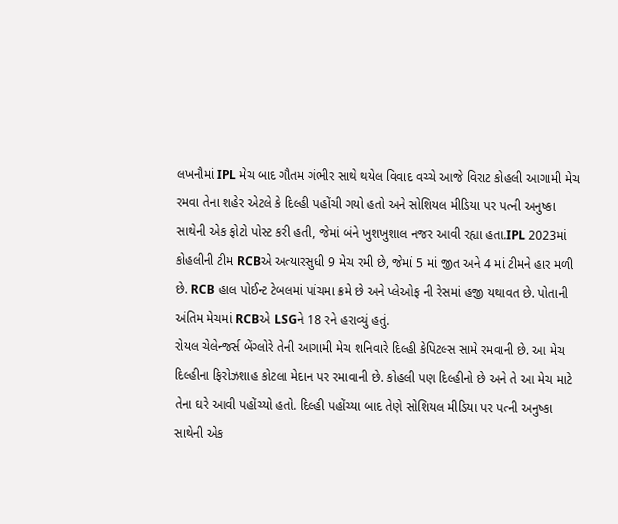લખનૌમાં IPL મેચ બાદ ગૌતમ ગંભીર સાથે થયેલ વિવાદ વચ્ચે આજે વિરાટ કોહલી આગામી મેચ રમવા તેના શહેર એટલે કે દિલ્હી પહોંચી ગયો હતો અને સોશિયલ મીડિયા પર પત્ની અનુષ્કા સાથેની એક ફોટો પોસ્ટ કરી હતી, જેમાં બંને ખુશખુશાલ નજર આવી રહ્યા હતા.IPL 2023માં કોહલીની ટીમ RCBએ અત્યારસુધી 9 મેચ રમી છે, જેમાં 5 માં જીત અને 4 માં ટીમને હાર મળી છે. RCB હાલ પોઈન્ટ ટેબલમાં પાંચમા ક્રમે છે અને પ્લેઓફ ની રેસમાં હજી યથાવત છે. પોતાની અંતિમ મેચમાં RCBએ LSGને 18 રને હરાવ્યું હતું.
રોયલ ચેલેન્જર્સ બેંગ્લોરે તેની આગામી મેચ શનિવારે દિલ્હી કેપિટલ્સ સામે રમવાની છે. આ મેચ દિલ્હીના ફિરોઝશાહ કોટલા મેદાન પર રમાવાની છે. કોહલી પણ દિલ્હીનો છે અને તે આ મેચ માટે તેના ઘરે આવી પહોંચ્યો હતો. દિલ્હી પહોંચ્યા બાદ તેણે સોશિયલ મીડિયા પર પત્ની અનુષ્કા સાથેની એક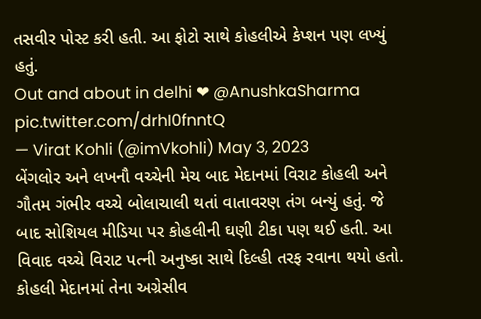તસવીર પોસ્ટ કરી હતી. આ ફોટો સાથે કોહલીએ કેપ્શન પણ લખ્યું હતું.
Out and about in delhi ❤ @AnushkaSharma pic.twitter.com/drhI0fnntQ
— Virat Kohli (@imVkohli) May 3, 2023
બેંગલોર અને લખનૌ વચ્ચેની મેચ બાદ મેદાનમાં વિરાટ કોહલી અને ગૌતમ ગંભીર વચ્ચે બોલાચાલી થતાં વાતાવરણ તંગ બન્યું હતું. જે બાદ સોશિયલ મીડિયા પર કોહલીની ઘણી ટીકા પણ થઈ હતી. આ વિવાદ વચ્ચે વિરાટ પત્ની અનુષ્કા સાથે દિલ્હી તરફ રવાના થયો હતો.
કોહલી મેદાનમાં તેના અગ્રેસીવ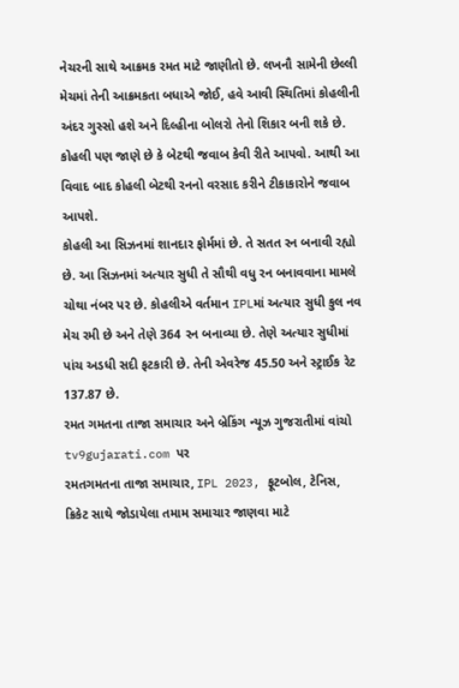નેચરની સાથે આક્રમક રમત માટે જાણીતો છે. લખનૌ સામેની છેલ્લી મેચમાં તેની આક્રમકતા બધાએ જોઈ, હવે આવી સ્થિતિમાં કોહલીની અંદર ગુસ્સો હશે અને દિલ્હીના બોલરો તેનો શિકાર બની શકે છે. કોહલી પણ જાણે છે કે બેટથી જવાબ કેવી રીતે આપવો. આથી આ વિવાદ બાદ કોહલી બેટથી રનનો વરસાદ કરીને ટીકાકારોને જવાબ આપશે.
કોહલી આ સિઝનમાં શાનદાર ફોર્મમાં છે. તે સતત રન બનાવી રહ્યો છે. આ સિઝનમાં અત્યાર સુધી તે સૌથી વધુ રન બનાવવાના મામલે ચોથા નંબર પર છે. કોહલીએ વર્તમાન IPLમાં અત્યાર સુધી કુલ નવ મેચ રમી છે અને તેણે 364 રન બનાવ્યા છે. તેણે અત્યાર સુધીમાં પાંચ અડધી સદી ફટકારી છે. તેની એવરેજ 45.50 અને સ્ટ્રાઈક રેટ 137.87 છે.
રમત ગમતના તાજા સમાચાર અને બ્રેકિંગ ન્યૂઝ ગુજરાતીમાં વાંચો tv9gujarati.com પર
રમતગમતના તાજા સમાચાર, IPL 2023, ફૂટબોલ, ટેનિસ, ક્રિકેટ સાથે જોડાયેલા તમામ સમાચાર જાણવા માટે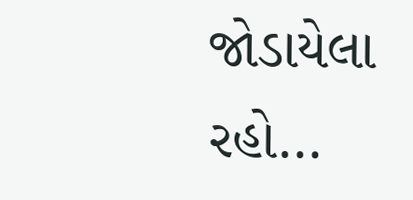જોડાયેલા રહો…